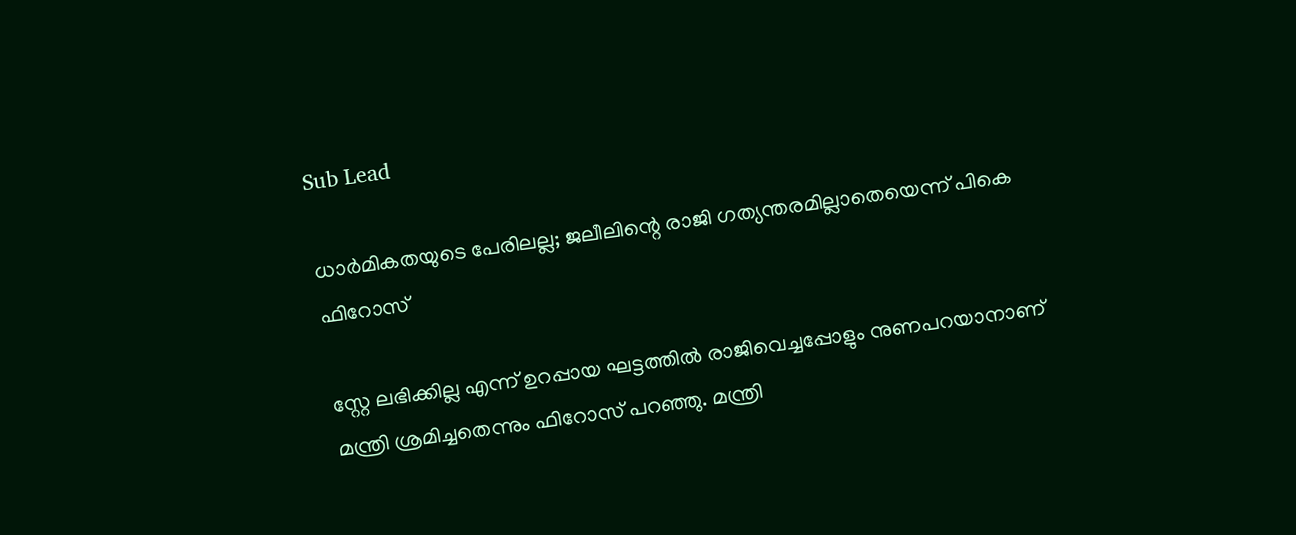Sub Lead

ധാര്‍മികതയുടെ പേരിലല്ല; ജലീലിന്റെ രാജി ഗത്യന്തരമില്ലാതെയെന്ന് പികെ ഫിറോസ്

സ്റ്റേ ലഭിക്കില്ല എന്ന് ഉറപ്പായ ഘട്ടത്തില്‍ രാജിവെച്ചപ്പോളും നുണപറയാനാണ് മന്ത്രി ശ്രമിച്ചതെന്നും ഫിറോസ് പറഞ്ഞു. മന്ത്രി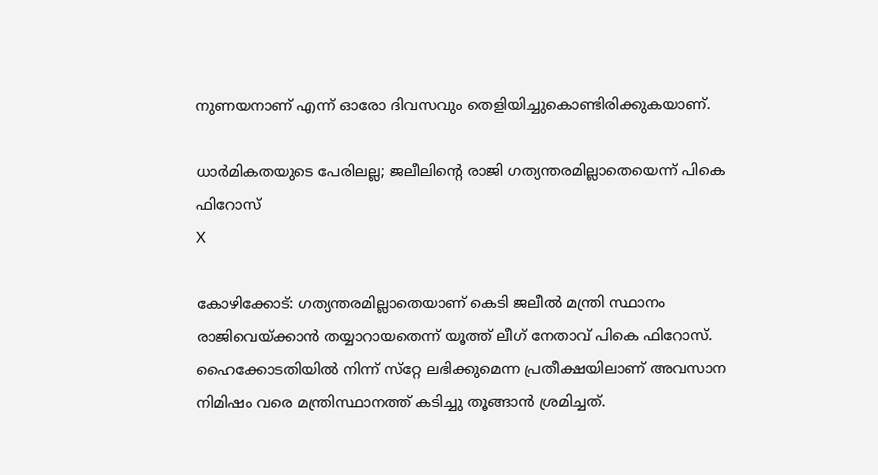നുണയനാണ് എന്ന് ഓരോ ദിവസവും തെളിയിച്ചുകൊണ്ടിരിക്കുകയാണ്.

ധാര്‍മികതയുടെ പേരിലല്ല; ജലീലിന്റെ രാജി ഗത്യന്തരമില്ലാതെയെന്ന് പികെ ഫിറോസ്
X

കോഴിക്കോട്: ഗത്യന്തരമില്ലാതെയാണ് കെടി ജലീല്‍ മന്ത്രി സ്ഥാനം രാജിവെയ്ക്കാന്‍ തയ്യാറായതെന്ന് യൂത്ത് ലീഗ് നേതാവ് പികെ ഫിറോസ്. ഹൈക്കോടതിയില്‍ നിന്ന് സ്‌റ്റേ ലഭിക്കുമെന്ന പ്രതീക്ഷയിലാണ് അവസാന നിമിഷം വരെ മന്ത്രിസ്ഥാനത്ത് കടിച്ചു തൂങ്ങാന്‍ ശ്രമിച്ചത്.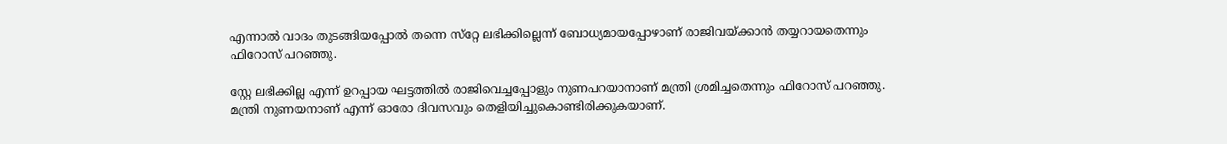എന്നാല്‍ വാദം തുടങ്ങിയപ്പോല്‍ തന്നെ സ്‌റ്റേ ലഭിക്കില്ലെന്ന് ബോധ്യമായപ്പോഴാണ് രാജിവയ്ക്കാന്‍ തയ്യറായതെന്നും ഫിറോസ് പറഞ്ഞു.

സ്റ്റേ ലഭിക്കില്ല എന്ന് ഉറപ്പായ ഘട്ടത്തില്‍ രാജിവെച്ചപ്പോളും നുണപറയാനാണ് മന്ത്രി ശ്രമിച്ചതെന്നും ഫിറോസ് പറഞ്ഞു. മന്ത്രി നുണയനാണ് എന്ന് ഓരോ ദിവസവും തെളിയിച്ചുകൊണ്ടിരിക്കുകയാണ്.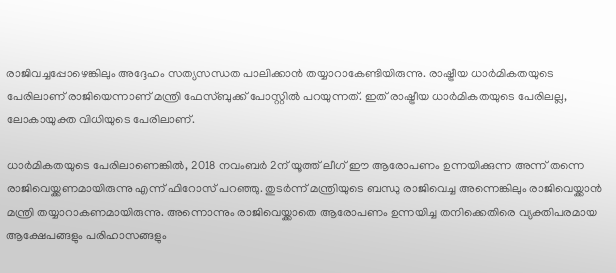രാജിവച്ചപ്പോഴെങ്കിലും അദ്ദേഹം സത്യസന്ധത പാലിക്കാന്‍ തയ്യാറാകേണ്ടിയിരുന്നു. രാഷ്ട്രീയ ധാര്‍മികതയുടെ പേരിലാണ് രാജിയെന്നാണ് മന്ത്രി ഫേസ്ബുക്ക് പോസ്റ്റില്‍ പറയുന്നത്. ഇത് രാഷ്ട്രീയ ധാര്‍മികതയുടെ പേരിലല്ല, ലോകായുക്ത വിധിയുടെ പേരിലാണ്.

ധാര്‍മികതയുടെ പേരിലാണെങ്കില്‍, 2018 നവംബര്‍ 2ന് യൂത്ത് ലീഗ് ഈ ആരോപണം ഉന്നയിക്കുന്ന അന്ന് തന്നെ രാജിവെയ്ക്കണമായിരുന്നു എന്ന് ഫിറോസ് പറഞ്ഞു. തുടര്‍ന്ന് മന്ത്രിയുടെ ബന്ധു രാജിവെച്ച അന്നെങ്കിലും രാജിവെയ്ക്കാന്‍ മന്ത്രി തയ്യാറാകണമായിരുന്നു. അന്നൊന്നും രാജിവെയ്ക്കാതെ ആരോപണം ഉന്നയിച്ച തനിക്കെതിരെ വ്യക്തിപരമായ ആക്ഷേപങ്ങളും പരിഹാസങ്ങളും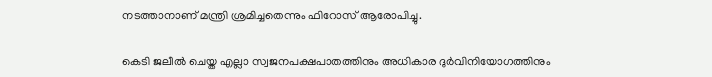നടത്താനാണ് മന്ത്രി ശ്രമിച്ചതെന്നും ഫിറോസ് ആരോപിച്ചു.

കെടി ജലീല്‍ ചെയ്ത എല്ലാ സ്വജനപക്ഷപാതത്തിനും അധികാര ദുര്‍വിനിയോഗത്തിനും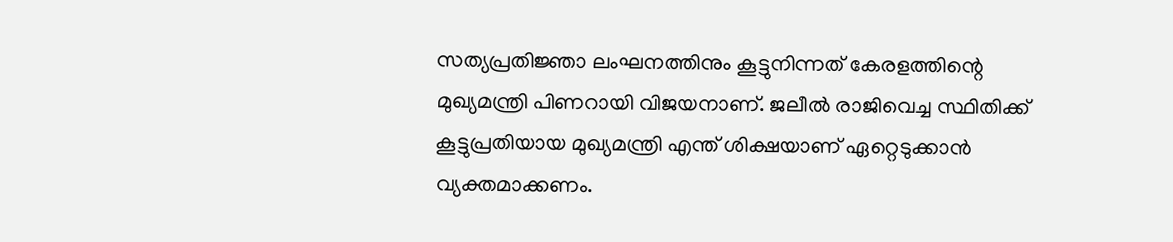സത്യപ്രതിജ്ഞാ ലംഘനത്തിനും കൂട്ടുനിന്നത് കേരളത്തിന്റെ മുഖ്യമന്ത്രി പിണറായി വിജയനാണ്. ജലീല്‍ രാജിവെച്ച സ്ഥിതിക്ക് കൂട്ടുപ്രതിയായ മുഖ്യമന്ത്രി എന്ത് ശിക്ഷയാണ് ഏറ്റെടുക്കാന്‍ വ്യക്തമാക്കണം.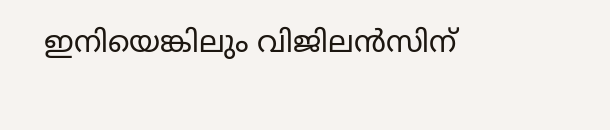ഇനിയെങ്കിലും വിജിലന്‍സിന്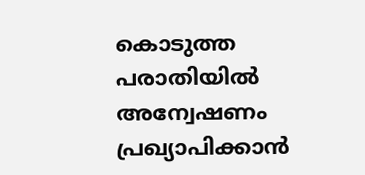കൊടുത്ത പരാതിയില്‍ അന്വേഷണം പ്രഖ്യാപിക്കാന്‍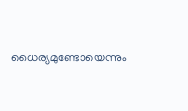ധൈര്യമുണ്ടോയെന്നും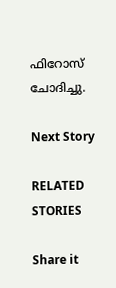ഫിറോസ് ചോദിച്ചു.

Next Story

RELATED STORIES

Share it